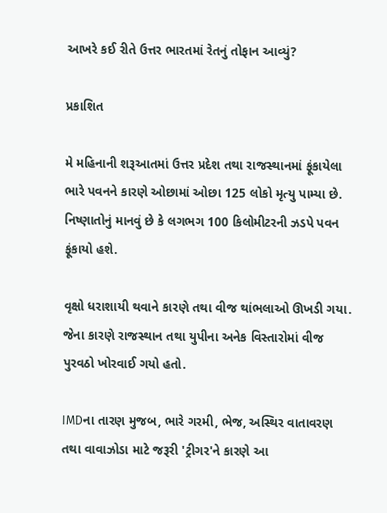આખરે કઈ રીતે ઉત્તર ભારતમાં રેતનું તોફાન આવ્યું?

પ્રકાશિત

મે મહિનાની શરૂઆતમાં ઉત્તર પ્રદેશ તથા રાજસ્થાનમાં ફૂંકાયેલા ભારે પવનને કારણે ઓછામાં ઓછા 125 લોકો મૃત્યુ પામ્યા છે. નિષ્ણાતોનું માનવું છે કે લગભગ 100 કિલોમીટરની ઝડપે પવન ફૂંકાયો હશે.

વૃક્ષો ધરાશાયી થવાને કારણે તથા વીજ થાંભલાઓ ઊખડી ગયા. જેના કારણે રાજસ્થાન તથા યુપીના અનેક વિસ્તારોમાં વીજ પુરવઠો ખોરવાઈ ગયો હતો.

IMDના તારણ મુજબ, ભારે ગરમી, ભેજ, અસ્થિર વાતાવરણ તથા વાવાઝોડા માટે જરૂરી 'ટ્રીગર'ને કારણે આ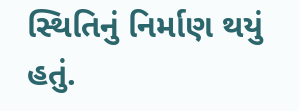સ્થિતિનું નિર્માણ થયું હતું.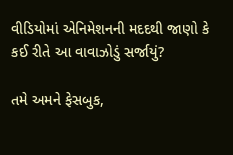વીડિયોમાં એનિમેશનની મદદથી જાણો કે કઈ રીતે આ વાવાઝોડું સર્જાયું?

તમે અમને ફેસબુક,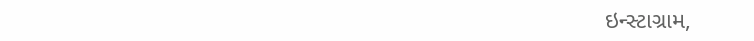ઇન્સ્ટાગ્રામ,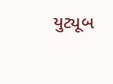યુટ્યૂબ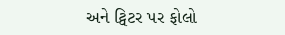અને ટ્વિટર પર ફોલો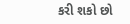કરી શકો છો